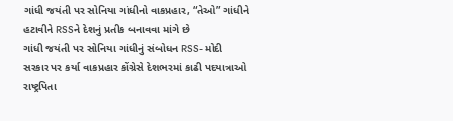ગાંધી જયંતી પર સોનિયા ગાંધીનો વાકપ્રહાર, “તેઓ” ગાંધીને હટાવીને RSSને દેશનું પ્રતીક બનાવવા માંગે છે
ગાંધી જયંતી પર સોનિયા ગાંધીનું સંબોધન RSS- મોદી સરકાર પર કર્યા વાકપ્રહાર કોંગ્રેસે દેશભરમાં કાઢી પદયાત્રાઓ રાષ્ટ્રપિતા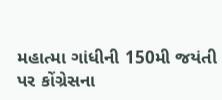મહાત્મા ગાંધીની 150મી જયંતી પર કોંગ્રેસના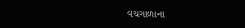વચગાળાના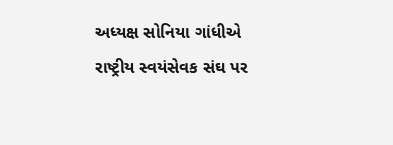અધ્યક્ષ સોનિયા ગાંધીએ રાષ્ટ્રીય સ્વયંસેવક સંઘ પર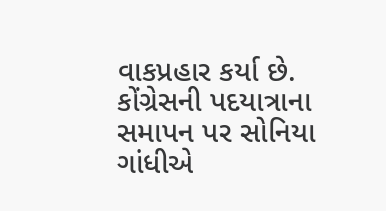વાકપ્રહાર કર્યા છે. કોંગ્રેસની પદયાત્રાના સમાપન પર સોનિયા ગાંધીએ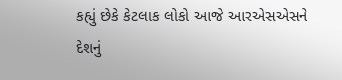કહ્યું છેકે કેટલાક લોકો આજે આરએસએસને દેશનું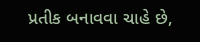પ્રતીક બનાવવા ચાહે છે,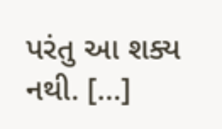પરંતુ આ શક્ય નથી. […]